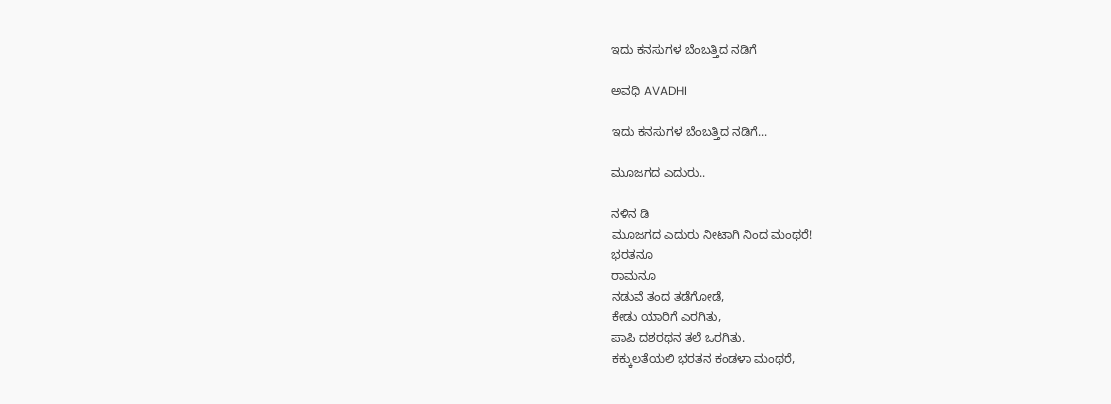ಇದು ಕನಸುಗಳ ಬೆಂಬತ್ತಿದ ನಡಿಗೆ‍

ಅವಧಿ AVADHI

ಇದು ಕನಸುಗಳ ಬೆಂಬತ್ತಿದ ನಡಿಗೆ...

ಮೂಜಗದ ಎದುರು..

ನಳಿನ ಡಿ
ಮೂಜಗದ ಎದುರು ನೀಟಾಗಿ ನಿಂದ ಮಂಥರೆ!
ಭರತನೂ
ರಾಮನೂ
ನಡುವೆ ತಂದ ತಡೆಗೋಡೆ,
ಕೇಡು ಯಾರಿಗೆ ಎರಗಿತು,
ಪಾಪಿ ದಶರಥನ ತಲೆ ಒರಗಿತು.
ಕಕ್ಕುಲತೆಯಲಿ ಭರತನ ಕಂಡಳಾ ಮಂಥರೆ,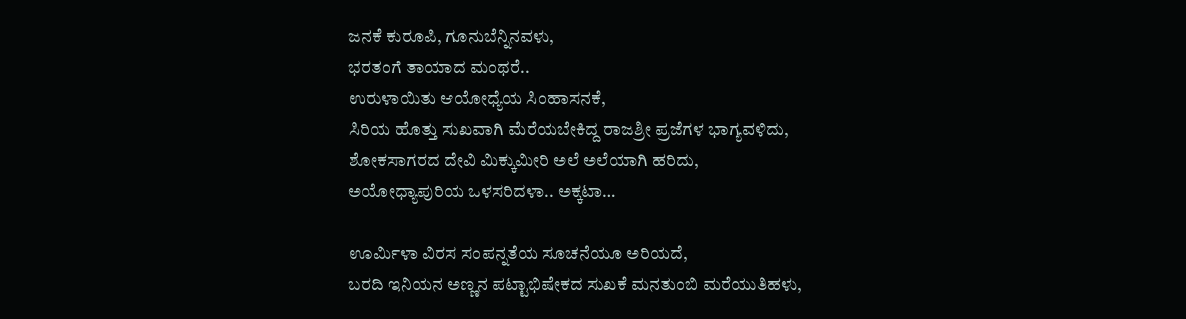ಜನಕೆ ಕುರೂಪಿ, ಗೂನುಬೆನ್ನಿನವಳು,
ಭರತಂಗೆ ತಾಯಾದ ಮಂಥರೆ..
ಉರುಳಾಯಿತು ಆಯೋಧ್ಯೆಯ ಸಿಂಹಾಸನಕೆ,
ಸಿರಿಯ ಹೊತ್ತು ಸುಖವಾಗಿ ಮೆರೆಯಬೇಕಿದ್ದ ರಾಜಶ್ರೀ ಪ್ರಜೆಗಳ ಭಾಗ್ಯವಳಿದು,
ಶೋಕಸಾಗರದ ದೇವಿ ಮಿಕ್ಕುಮೀರಿ ಅಲೆ ಅಲೆಯಾಗಿ ಹರಿದು,
ಅಯೋಧ್ಯಾಪುರಿಯ ಒಳಸರಿದಳಾ.. ಅಕ್ಕಟಾ…

ಊರ್ಮಿಳಾ ವಿರಸ ಸಂಪನ್ನತೆಯ ಸೂಚನೆಯೂ ಅರಿಯದೆ,
ಬರದಿ ಇನಿಯನ ಅಣ್ಣನ ಪಟ್ಟಾಭಿಷೇಕದ ಸುಖಕೆ ಮನತುಂಬಿ ಮರೆಯುತಿಹಳು,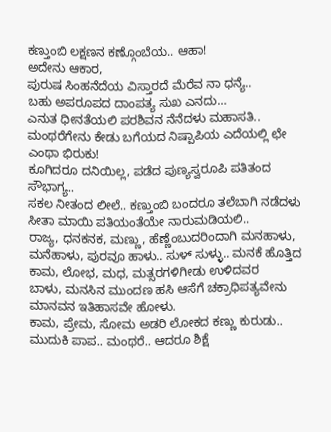ಕಣ್ತುಂಬಿ ಲಕ್ಷಣನ ಕಣ್ಗೊಂಬೆಯ.. ಆಹಾ!
ಅದೇನು ಆಕಾರ,
ಪುರುಷ ಸಿಂಹನೆದೆಯ ವಿಸ್ತಾರದೆ ಮೆರೆವ ನಾ ಧನ್ಯೆ..
ಬಹು ಅಪರೂಪದ ದಾಂಪತ್ಯ ಸುಖ ಎನದು…
ಎನುತ ಧೀನತೆಯಲಿ ಪರಶಿವನ ನೆನೆದಳು ಮಹಾಸತಿ..
ಮಂಥರೆಗೇನು ಕೇಡು ಬಗೆಯದ ನಿಷ್ಪಾಪಿಯ ಎದೆಯಲ್ಲಿ ಛೇ ಎಂಥಾ ಭಿರುಕು!
ಕೂಗಿದರೂ ದನಿಯಿಲ್ಲ, ಪಡೆದ ಪುಣ್ಯಸ್ವರೂಪಿ ಪತಿತಂದ ಸೌಭಾಗ್ಯ..
ಸಕಲ ನೀ‌ತಂದ ಲೀಲೆ.. ಕಣ್ತುಂಬಿ ಬಂದರೂ ತಲೆಬಾಗಿ ನಡೆದಳು ಸೀತಾ ಮಾಯಿ ಪತಿಯಂತೆಯೇ ನಾರುಮಡಿಯಲಿ..
ರಾಜ್ಯ, ಧನಕನಕ, ಮಣ್ಣು, ಹೆಣ್ಣೆಂಬುದರಿಂದಾಗಿ ಮನಹಾಳು, ಮನೆಹಾಳು, ಪುರವೂ ಹಾಳು.. ಸುಳ್ ಸುಳ್ಳು.. ಮನಕೆ ಹೊತ್ತಿದ ಕಾಮ, ಲೋಭ, ಮಧ, ಮತ್ಸರಗಳಿಗೀಡು ಉಳಿದವರ
ಬಾಳು, ಮನಸಿನ ಮುಂದಣ ಹಸಿ ಆಸೆಗೆ ಚಕ್ರಾಧಿಪತ್ಯವೇನು ಮಾನವನ ಇತಿಹಾಸವೇ ಹೋಳು.
ಕಾಮ, ಪ್ರೇಮ, ಸೋಮ ಅಡರಿ ಲೋಕದ ಕಣ್ಣು ಕುರುಡು..
ಮುದುಕಿ ಪಾಪ.. ಮಂಥರೆ.. ಆದರೂ‌ ಶಿಕ್ಷೆ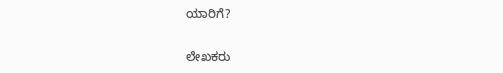ಯಾರಿಗೆ?

ಲೇಖಕರು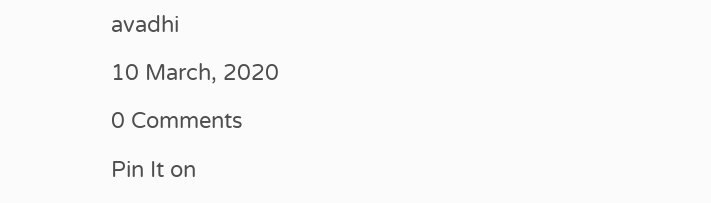avadhi

10 March, 2020

0 Comments

Pin It on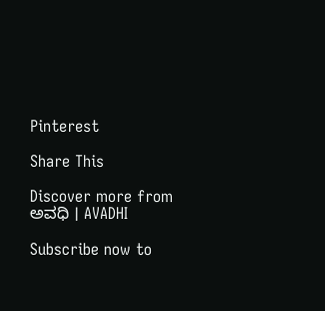Pinterest

Share This

Discover more from ಅವಧಿ । AVADHI

Subscribe now to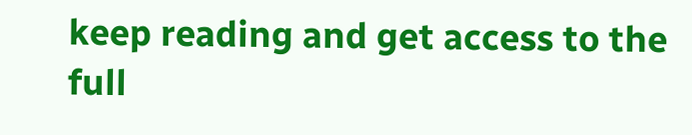keep reading and get access to the full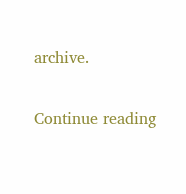archive.

Continue reading